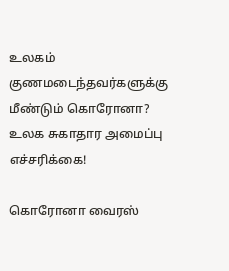உலகம்
குணமடைந்தவர்களுக்கு மீண்டும் கொரோனா? உலக சுகாதார அமைப்பு எச்சரிக்கை!

கொரோனா வைரஸ்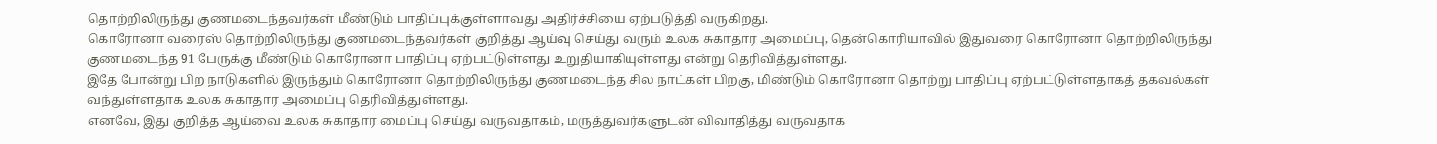தொற்றிலிருந்து குணமடைந்தவர்கள் மீண்டும் பாதிப்புக்குள்ளாவது அதிர்ச்சியை ஏற்படுத்தி வருகிறது.
கொரோனா வரைஸ் தொற்றிலிருந்து குணமடைந்தவர்கள் குறித்து ஆய்வு செய்து வரும் உலக சுகாதார அமைப்பு, தென்கொரியாவில் இதுவரை கொரோனா தொற்றிலிருந்து குணமடைந்த 91 பேருக்கு மீண்டும் கொரோனா பாதிப்பு ஏற்பட்டுள்ளது உறுதியாகியுள்ளது என்று தெரிவித்துள்ளது.
இதே போன்று பிற நாடுகளில் இருந்தும் கொரோனா தொற்றிலிருந்து குணமடைந்த சில நாட்கள் பிறகு, மிண்டும் கொரோனா தொற்று பாதிப்பு ஏற்பட்டுள்ளதாகத் தகவல்கள் வந்துள்ளதாக உலக சுகாதார அமைப்பு தெரிவித்துள்ளது.
எனவே, இது குறித்த ஆய்வை உலக சுகாதார மைப்பு செய்து வருவதாகம், மருத்துவர்களுடன் விவாதித்து வருவதாக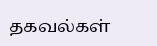தகவல்கள்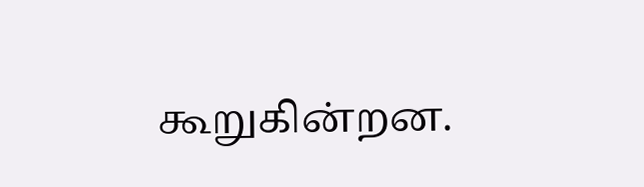கூறுகின்றன.